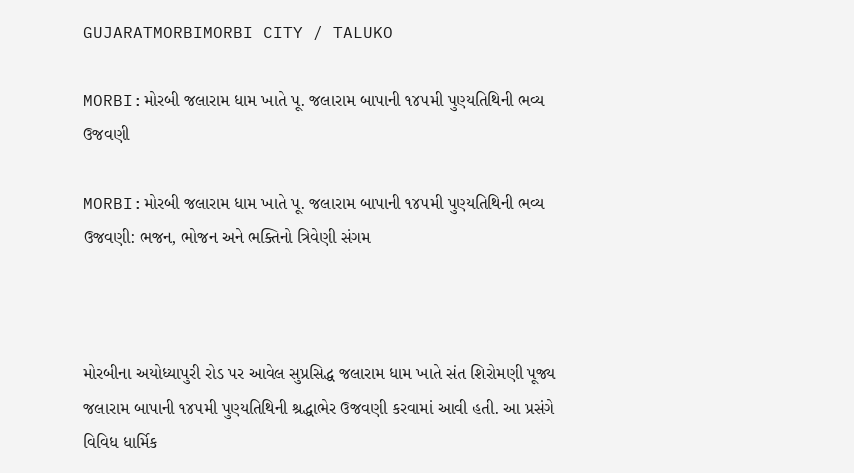GUJARATMORBIMORBI CITY / TALUKO

MORBI:મોરબી જલારામ ધામ ખાતે પૂ. જલારામ બાપાની ૧૪૫મી પુણ્યતિથિની ભવ્ય ઉજવણી

MORBI:મોરબી જલારામ ધામ ખાતે પૂ. જલારામ બાપાની ૧૪૫મી પુણ્યતિથિની ભવ્ય ઉજવણી: ભજન, ભોજન અને ભક્તિનો ત્રિવેણી સંગમ



મોરબીના અયોધ્યાપુરી રોડ પર આવેલ સુપ્રસિદ્ધ જલારામ ધામ ખાતે સંત શિરોમણી પૂજ્ય જલારામ બાપાની ૧૪૫મી પુણ્યતિથિની શ્રદ્ધાભેર ઉજવણી કરવામાં આવી હતી. આ પ્રસંગે વિવિધ ધાર્મિક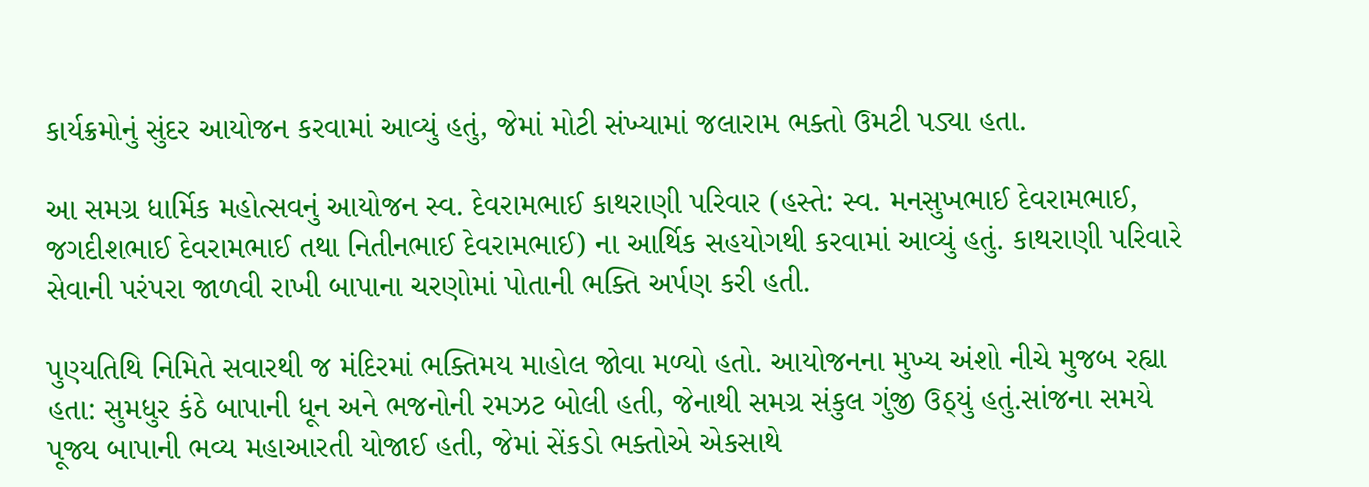કાર્યક્રમોનું સુંદર આયોજન કરવામાં આવ્યું હતું, જેમાં મોટી સંખ્યામાં જલારામ ભક્તો ઉમટી પડ્યા હતા.

આ સમગ્ર ધાર્મિક મહોત્સવનું આયોજન સ્વ. દેવરામભાઈ કાથરાણી પરિવાર (હસ્તે: સ્વ. મનસુખભાઈ દેવરામભાઈ, જગદીશભાઈ દેવરામભાઈ તથા નિતીનભાઈ દેવરામભાઈ) ના આર્થિક સહયોગથી કરવામાં આવ્યું હતું. કાથરાણી પરિવારે સેવાની પરંપરા જાળવી રાખી બાપાના ચરણોમાં પોતાની ભક્તિ અર્પણ કરી હતી.

પુણ્યતિથિ નિમિતે સવારથી જ મંદિરમાં ભક્તિમય માહોલ જોવા મળ્યો હતો. આયોજનના મુખ્ય અંશો નીચે મુજબ રહ્યા હતા: સુમધુર કંઠે બાપાની ધૂન અને ભજનોની રમઝટ બોલી હતી, જેનાથી સમગ્ર સંકુલ ગુંજી ઉઠ્યું હતું.સાંજના સમયે પૂજ્ય બાપાની ભવ્ય મહાઆરતી યોજાઈ હતી, જેમાં સેંકડો ભક્તોએ એકસાથે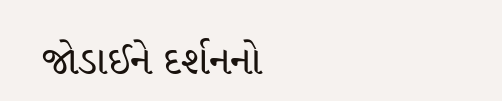જોડાઈને દર્શનનો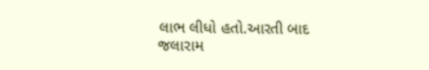લાભ લીધો હતો.આરતી બાદ જલારામ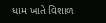ધામ ખાતે વિશાળ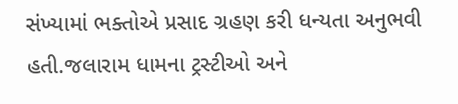સંખ્યામાં ભક્તોએ પ્રસાદ ગ્રહણ કરી ધન્યતા અનુભવી હતી.જલારામ ધામના ટ્રસ્ટીઓ અને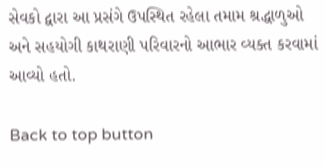સેવકો દ્વારા આ પ્રસંગે ઉપસ્થિત રહેલા તમામ શ્રદ્ધાળુઓ અને સહયોગી કાથરાણી પરિવારનો આભાર વ્યક્ત કરવામાં આવ્યો હતો.

Back to top button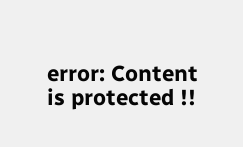error: Content is protected !!